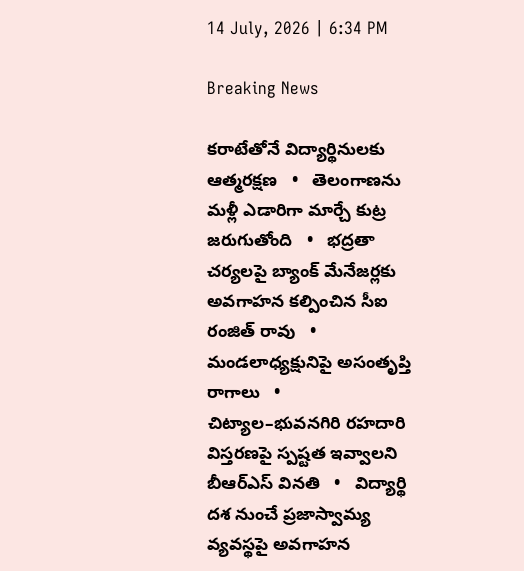14 July, 2026 | 6:34 PM

Breaking News

కరాటేతోనే విద్యార్థినులకు ఆత్మరక్షణ   •   తెలంగాణను మళ్లీ ఎడారిగా మార్చే కుట్ర జరుగుతోంది   •   భద్రతా చర్యలపై బ్యాంక్ మేనేజర్లకు అవగాహన కల్పించిన సీఐ రంజిత్ రావు   •   మండలాధ్యక్షునిపై అసంతృప్తి రాగాలు   •   చిట్యాల–భువనగిరి రహదారి విస్తరణపై స్పష్టత ఇవ్వాలని బీఆర్ఎస్ వినతి   •   విద్యార్థి దశ నుంచే ప్రజాస్వామ్య వ్యవస్థపై అవగాహన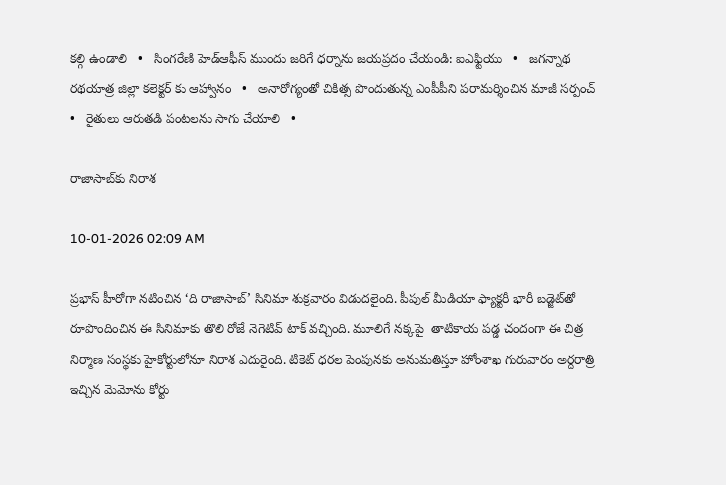కల్గి ఉండాలి   •   సింగరేణి హెడ్ఆఫీస్ ముందు జరిగే ధర్నాను జయప్రదం చేయండి: ఐఎఫ్టియు   •   జగన్నాథ రథయాత్ర జిల్లా కలెక్టర్ కు ఆహ్వానం   •   అనారోగ్యంతో చికిత్స పొందుతున్న ఎంపీపీని పరామర్శించిన మాజీ సర్పంచ్   •   రైతులు ఆరుతడి పంటలను సాగు చేయాలి   •

రాజాసాబ్‌కు నిరాశ

10-01-2026 02:09 AM

ప్రభాస్ హీరోగా నటించిన ‘ది రాజాసాబ్’ సినిమా శుక్రవారం విడుదలైంది. పీపుల్ మీడియా ఫ్యాక్టరీ భారీ బడ్జెట్‌తో రూపొందించిన ఈ సినిమాకు తొలి రోజే నెగెటివ్ టాక్ వచ్చింది. మూలిగే నక్కపై  తాటికాయ పడ్డ చందంగా ఈ చిత్ర నిర్మాణ సంస్థకు హైకోర్టులోనూ నిరాశ ఎదురైంది. టికెట్ ధరల పెంపునకు అనుమతిస్తూ హోంశాఖ గురువారం అర్దరాత్రి ఇచ్చిన మెమోను కోర్టు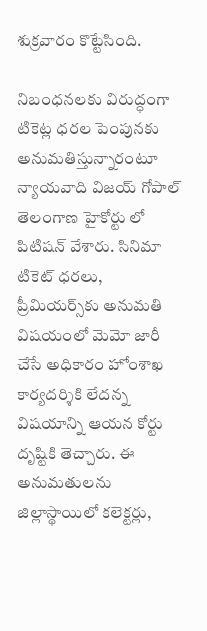శుక్రవారం కొట్టేసింది.

నిబంధనలకు విరుద్ధంగా టికెట్ల ధరల పెంపునకు అనుమతిస్తున్నారంటూ న్యాయవాది విజయ్ గోపాల్ తెలంగాణ హైకోర్టు లో పిటిషన్ వేశారు. సినిమా టికెట్ ధరలు, ప్రీమియర్స్‌కు అనుమతి విషయంలో మెమో జారీ చేసే అధికారం హోంశాఖ కార్యదర్శికి లేదన్న విషయాన్ని ఆయన కోర్టు దృష్టికి తెచ్చారు. ఈ అనుమతులను జిల్లాస్థాయిలో కలెక్టర్లు,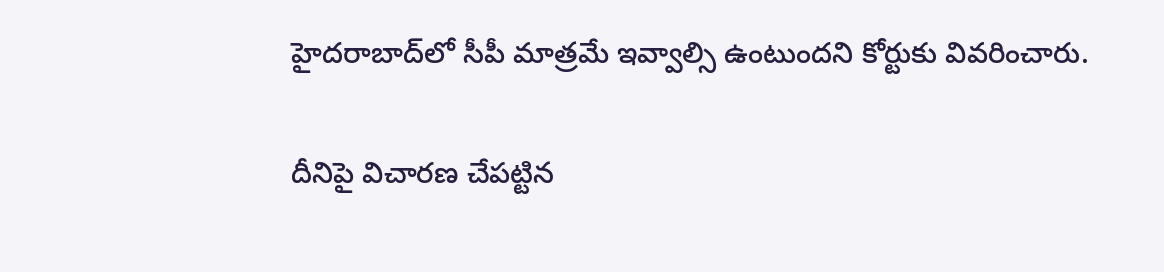హైదరాబాద్‌లో సీపీ మాత్రమే ఇవ్వాల్సి ఉంటుందని కోర్టుకు వివరించారు.

దీనిపై విచారణ చేపట్టిన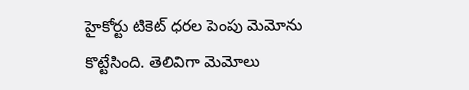హైకోర్టు టికెట్ ధరల పెంపు మెమోను కొట్టేసింది. తెలివిగా మెమోలు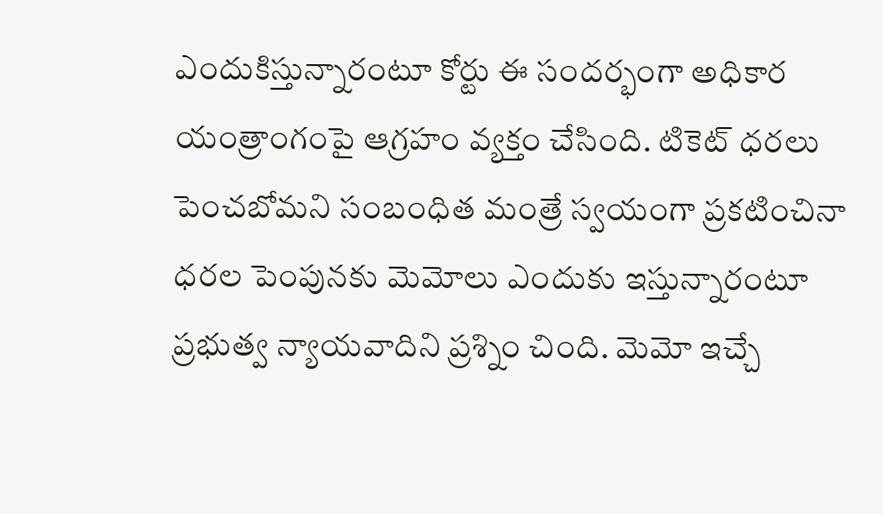ఎందుకిస్తున్నారంటూ కోర్టు ఈ సందర్భంగా అధికార యంత్రాంగంపై ఆగ్రహం వ్యక్తం చేసింది. టికెట్ ధరలు పెంచబోమని సంబంధిత మంత్రే స్వయంగా ప్రకటించినా ధరల పెంపునకు మెమోలు ఎందుకు ఇస్తున్నారంటూ ప్రభుత్వ న్యాయవాదిని ప్రశ్నిం చింది. మెమో ఇచ్చే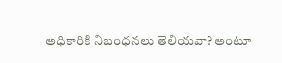అధికారికి నిబంధనలు తెలియవా? అంటూ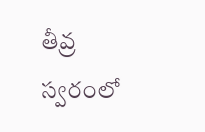తీవ్ర స్వరంలో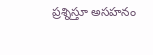ప్రశ్నిస్తూ అసహనం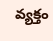వ్యక్తం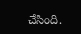చేసింది.